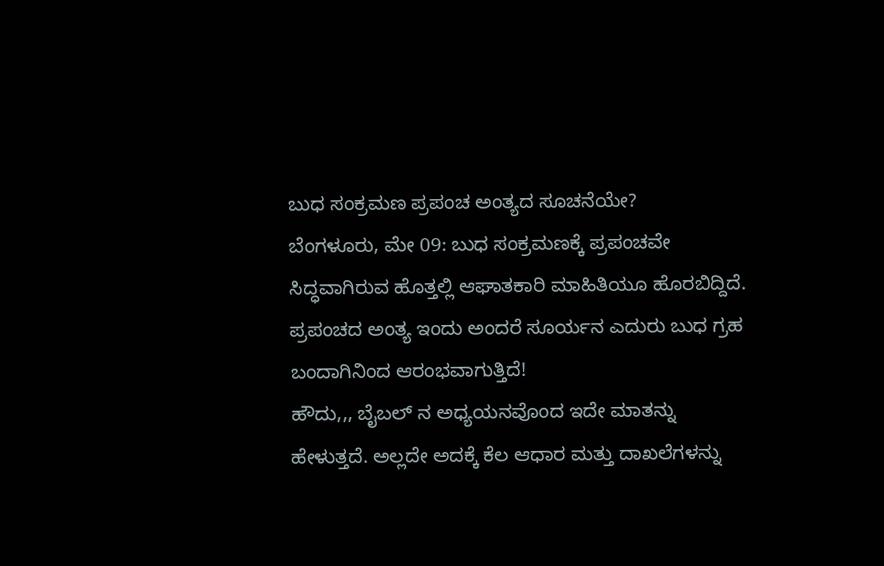ಬುಧ ಸಂಕ್ರಮಣ ಪ್ರಪಂಚ ಅಂತ್ಯದ ಸೂಚನೆಯೇ?
ಬೆಂಗಳೂರು, ಮೇ 09: ಬುಧ ಸಂಕ್ರಮಣಕ್ಕೆ ಪ್ರಪಂಚವೇ ಸಿದ್ಧವಾಗಿರುವ ಹೊತ್ತಲ್ಲಿ ಆಘಾತಕಾರಿ ಮಾಹಿತಿಯೂ ಹೊರಬಿದ್ದಿದೆ. ಪ್ರಪಂಚದ ಅಂತ್ಯ ಇಂದು ಅಂದರೆ ಸೂರ್ಯನ ಎದುರು ಬುಧ ಗ್ರಹ ಬಂದಾಗಿನಿಂದ ಆರಂಭವಾಗುತ್ತಿದೆ!
ಹೌದು,,, ಬೈಬಲ್ ನ ಅಧ್ಯಯನವೊಂದ ಇದೇ ಮಾತನ್ನು ಹೇಳುತ್ತದೆ. ಅಲ್ಲದೇ ಅದಕ್ಕೆ ಕೆಲ ಆಧಾರ ಮತ್ತು ದಾಖಲೆಗಳನ್ನು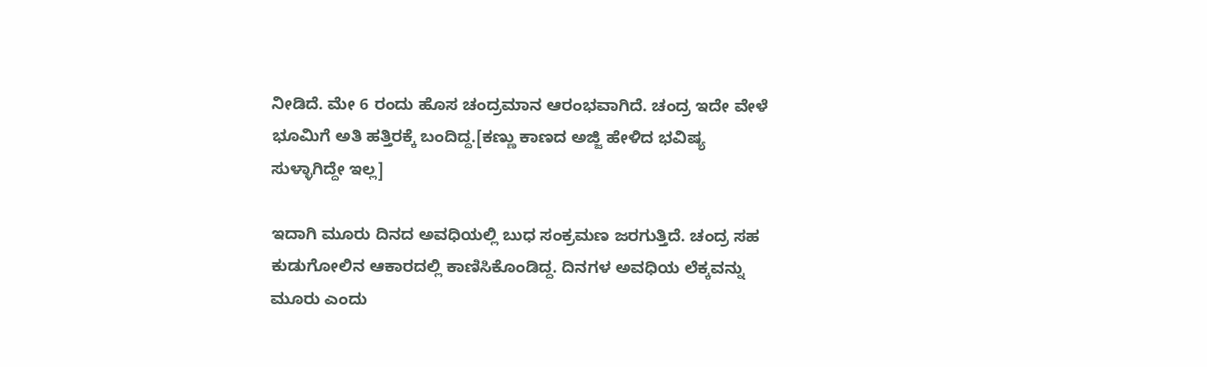ನೀಡಿದೆ. ಮೇ 6 ರಂದು ಹೊಸ ಚಂದ್ರಮಾನ ಆರಂಭವಾಗಿದೆ. ಚಂದ್ರ ಇದೇ ವೇಳೆ ಭೂಮಿಗೆ ಅತಿ ಹತ್ತಿರಕ್ಕೆ ಬಂದಿದ್ದ.[ಕಣ್ಣು ಕಾಣದ ಅಜ್ಜಿ ಹೇಳಿದ ಭವಿಷ್ಯ ಸುಳ್ಳಾಗಿದ್ದೇ ಇಲ್ಲ]

ಇದಾಗಿ ಮೂರು ದಿನದ ಅವಧಿಯಲ್ಲಿ ಬುಧ ಸಂಕ್ರಮಣ ಜರಗುತ್ತಿದೆ. ಚಂದ್ರ ಸಹ ಕುಡುಗೋಲಿನ ಆಕಾರದಲ್ಲಿ ಕಾಣಿಸಿಕೊಂಡಿದ್ದ. ದಿನಗಳ ಅವಧಿಯ ಲೆಕ್ಕವನ್ನು ಮೂರು ಎಂದು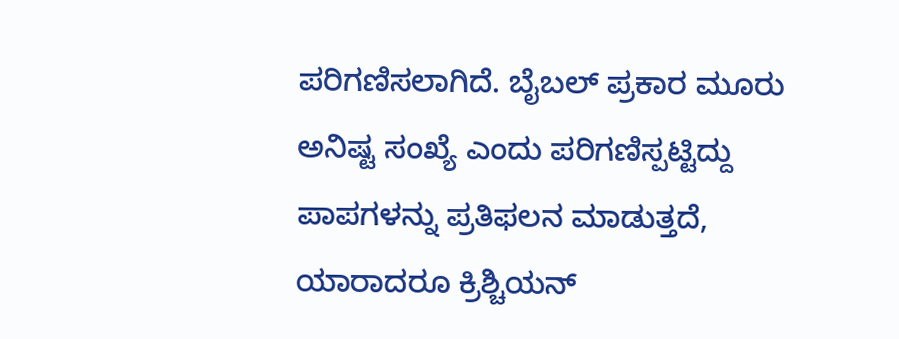ಪರಿಗಣಿಸಲಾಗಿದೆ. ಬೈಬಲ್ ಪ್ರಕಾರ ಮೂರು ಅನಿಷ್ಟ ಸಂಖ್ಯೆ ಎಂದು ಪರಿಗಣಿಸ್ಪಟ್ಟಿದ್ದು ಪಾಪಗಳನ್ನು ಪ್ರತಿಫಲನ ಮಾಡುತ್ತದೆ,
ಯಾರಾದರೂ ಕ್ರಿಶ್ಚಿಯನ್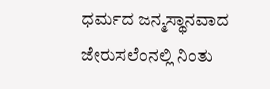ಧರ್ಮದ ಜನ್ಮಸ್ಥಾನವಾದ ಜೇರುಸಲೆಂನಲ್ಲಿ ನಿಂತು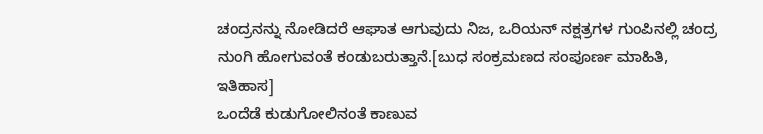ಚಂದ್ರನನ್ನು ನೋಡಿದರೆ ಆಘಾತ ಆಗುವುದು ನಿಜ, ಒರಿಯನ್ ನಕ್ಷತ್ರಗಳ ಗುಂಪಿನಲ್ಲಿ ಚಂದ್ರ ನುಂಗಿ ಹೋಗುವಂತೆ ಕಂಡುಬರುತ್ತಾನೆ.[ಬುಧ ಸಂಕ್ರಮಣದ ಸಂಪೂರ್ಣ ಮಾಹಿತಿ, ಇತಿಹಾಸ]
ಒಂದೆಡೆ ಕುಡುಗೋಲಿನಂತೆ ಕಾಣುವ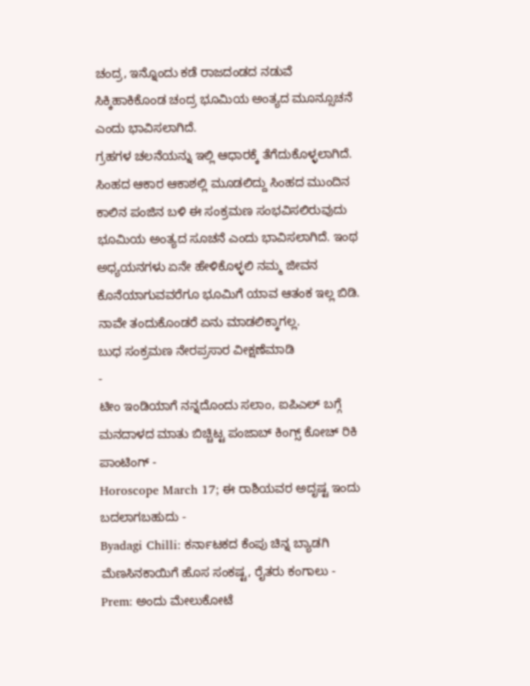ಚಂದ್ರ, ಇನ್ನೊಂದು ಕಡೆ ರಾಜದಂಡದ ನಡುವೆ ಸಿಕ್ಕಿಹಾಕಿಕೊಂಡ ಚಂದ್ರ ಭೂಮಿಯ ಅಂತ್ಯದ ಮೂನ್ಸೂಚನೆ ಎಂದು ಭಾವಿಸಲಾಗಿದೆ.
ಗ್ರಹಗಳ ಚಲನೆಯನ್ನು ಇಲ್ಲಿ ಆಧಾರಕ್ಕೆ ತೆಗೆದುಕೊಳ್ಳಲಾಗಿದೆ. ಸಿಂಹದ ಆಕಾರ ಆಕಾಶಲ್ಲಿ ಮೂಡಲಿದ್ದು ಸಿಂಹದ ಮುಂದಿನ ಕಾಲಿನ ಪಂಜಿನ ಬಳಿ ಈ ಸಂಕ್ರಮಣ ಸಂಭವಿಸಲಿರುವುದು ಭೂಮಿಯ ಅಂತ್ಯದ ಸೂಚನೆ ಎಂದು ಭಾವಿಸಲಾಗಿದೆ. ಇಂಥ ಅಧ್ಯಯನಗಳು ಏನೇ ಹೇಳಿಕೊಳ್ಳಲಿ ನಮ್ಮ ಜೀವನ ಕೊನೆಯಾಗುವವರೆಗೂ ಭೂಮಿಗೆ ಯಾವ ಆತಂಕ ಇಲ್ಲ ಬಿಡಿ. ನಾವೇ ತಂದುಕೊಂಡರೆ ಏನು ಮಾಡಲಿಕ್ಕಾಗಲ್ಲ.
ಬುಧ ಸಂಕ್ರಮಣ ನೇರಪ್ರಸಾರ ವೀಕ್ಷಣೆಮಾಡಿ
-
ಟೀಂ ಇಂಡಿಯಾಗೆ ನನ್ನದೊಂದು ಸಲಾಂ, ಐಪಿಎಲ್ ಬಗ್ಗೆ ಮನದಾಳದ ಮಾತು ಬಿಚ್ಚಿಟ್ಟ ಪಂಜಾಬ್ ಕಿಂಗ್ಸ್ ಕೋಚ್ ರಿಕಿ ಪಾಂಟಿಂಗ್ -
Horoscope March 17; ಈ ರಾಶಿಯವರ ಅದೃಷ್ಟ ಇಂದು ಬದಲಾಗಬಹುದು -
Byadagi Chilli: ಕರ್ನಾಟಕದ ಕೆಂಪು ಚಿನ್ನ ಬ್ಯಾಡಗಿ ಮೆಣಸಿನಕಾಯಿಗೆ ಹೊಸ ಸಂಕಷ್ಟ, ರೈತರು ಕಂಗಾಲು -
Prem: ಅಂದು ಮೇಲುಕೋಟೆ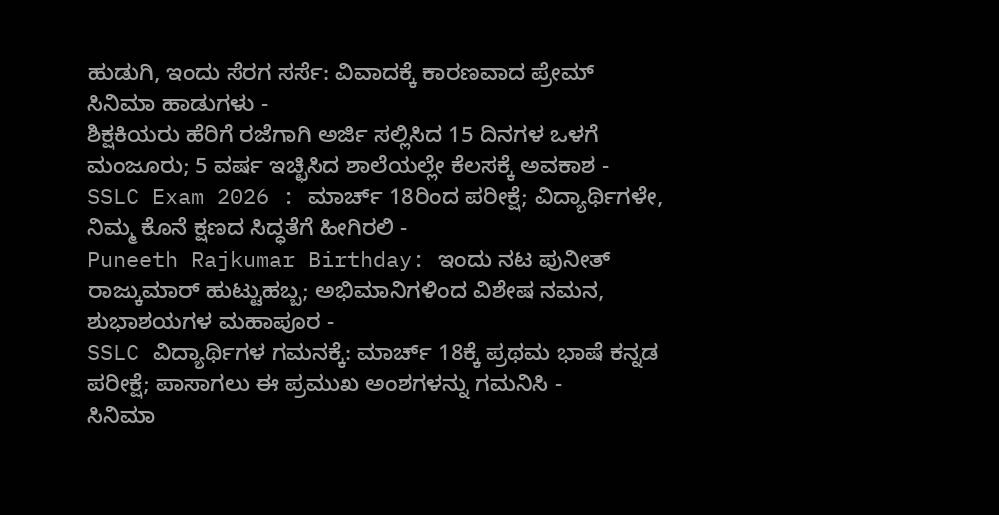ಹುಡುಗಿ, ಇಂದು ಸೆರಗ ಸರ್ಸೆ: ವಿವಾದಕ್ಕೆ ಕಾರಣವಾದ ಪ್ರೇಮ್ ಸಿನಿಮಾ ಹಾಡುಗಳು -
ಶಿಕ್ಷಕಿಯರು ಹೆರಿಗೆ ರಜೆಗಾಗಿ ಅರ್ಜಿ ಸಲ್ಲಿಸಿದ 15 ದಿನಗಳ ಒಳಗೆ ಮಂಜೂರು; 5 ವರ್ಷ ಇಚ್ಛಿಸಿದ ಶಾಲೆಯಲ್ಲೇ ಕೆಲಸಕ್ಕೆ ಅವಕಾಶ -
SSLC Exam 2026 : ಮಾರ್ಚ್ 18ರಿಂದ ಪರೀಕ್ಷೆ; ವಿದ್ಯಾರ್ಥಿಗಳೇ, ನಿಮ್ಮ ಕೊನೆ ಕ್ಷಣದ ಸಿದ್ಧತೆಗೆ ಹೀಗಿರಲಿ -
Puneeth Rajkumar Birthday: ಇಂದು ನಟ ಪುನೀತ್ ರಾಜ್ಕುಮಾರ್ ಹುಟ್ಟುಹಬ್ಬ; ಅಭಿಮಾನಿಗಳಿಂದ ವಿಶೇಷ ನಮನ, ಶುಭಾಶಯಗಳ ಮಹಾಪೂರ -
SSLC ವಿದ್ಯಾರ್ಥಿಗಳ ಗಮನಕ್ಕೆ: ಮಾರ್ಚ್ 18ಕ್ಕೆ ಪ್ರಥಮ ಭಾಷೆ ಕನ್ನಡ ಪರೀಕ್ಷೆ; ಪಾಸಾಗಲು ಈ ಪ್ರಮುಖ ಅಂಶಗಳನ್ನು ಗಮನಿಸಿ -
ಸಿನಿಮಾ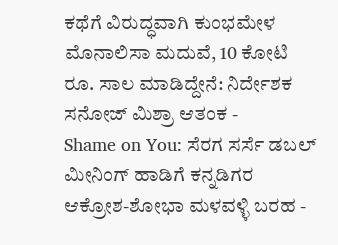ಕಥೆಗೆ ವಿರುದ್ಧವಾಗಿ ಕುಂಭಮೇಳ ಮೊನಾಲಿಸಾ ಮದುವೆ, 10 ಕೋಟಿ ರೂ. ಸಾಲ ಮಾಡಿದ್ದೇನೆ: ನಿರ್ದೇಶಕ ಸನೋಜ್ ಮಿಶ್ರಾ ಆತಂಕ -
Shame on You: ಸೆರಗ ಸರ್ಸೆ ಡಬಲ್ ಮೀನಿಂಗ್ ಹಾಡಿಗೆ ಕನ್ನಡಿಗರ ಆಕ್ರೋಶ-ಶೋಭಾ ಮಳವಳ್ಳಿ ಬರಹ -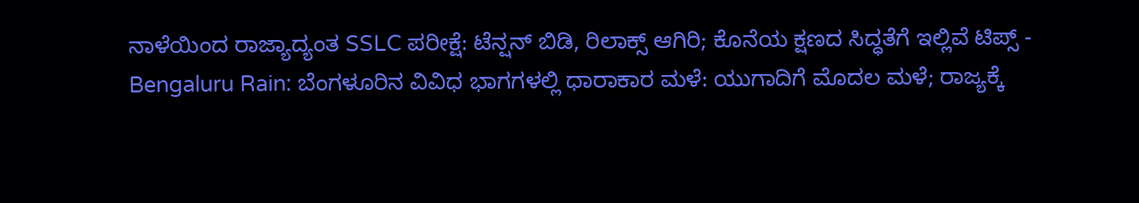ನಾಳೆಯಿಂದ ರಾಜ್ಯಾದ್ಯಂತ SSLC ಪರೀಕ್ಷೆ: ಟೆನ್ಷನ್ ಬಿಡಿ, ರಿಲಾಕ್ಸ್ ಆಗಿರಿ; ಕೊನೆಯ ಕ್ಷಣದ ಸಿದ್ಧತೆಗೆ ಇಲ್ಲಿವೆ ಟಿಪ್ಸ್ -
Bengaluru Rain: ಬೆಂಗಳೂರಿನ ವಿವಿಧ ಭಾಗಗಳಲ್ಲಿ ಧಾರಾಕಾರ ಮಳೆ: ಯುಗಾದಿಗೆ ಮೊದಲ ಮಳೆ; ರಾಜ್ಯಕ್ಕೆ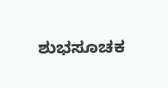ಶುಭಸೂಚಕ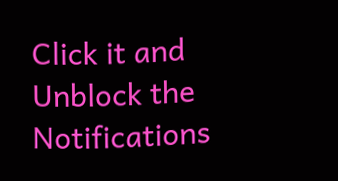Click it and Unblock the Notifications